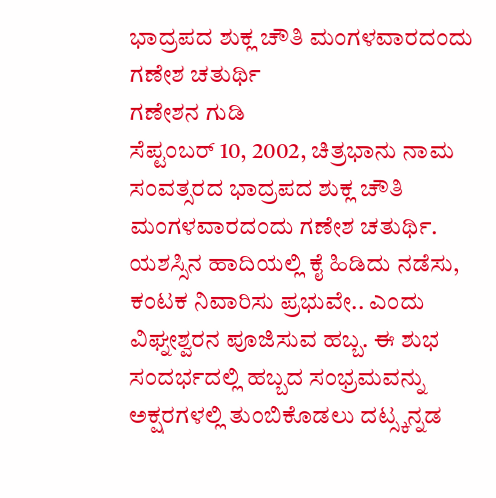ಭಾದ್ರಪದ ಶುಕ್ಲ ಚೌತಿ ಮಂಗಳವಾರದಂದು ಗಣೇಶ ಚತುರ್ಥಿ
ಗಣೇಶನ ಗುಡಿ
ಸೆಪ್ಟಂಬರ್ 10, 2002, ಚಿತ್ರಭಾನು ನಾಮ ಸಂವತ್ಸರದ ಭಾದ್ರಪದ ಶುಕ್ಲ ಚೌತಿ ಮಂಗಳವಾರದಂದು ಗಣೇಶ ಚತುರ್ಥಿ. ಯಶಸ್ಸಿನ ಹಾದಿಯಲ್ಲಿ ಕೈ ಹಿಡಿದು ನಡೆಸು, ಕಂಟಕ ನಿವಾರಿಸು ಪ್ರಭುವೇ.. ಎಂದು ವಿಘ್ನೕಶ್ವರನ ಪೂಜಿಸುವ ಹಬ್ಬ. ಈ ಶುಭ ಸಂದರ್ಭದಲ್ಲಿ ಹಬ್ಬದ ಸಂಭ್ರಮವನ್ನು ಅಕ್ಷರಗಳಲ್ಲಿ ತುಂಬಿಕೊಡಲು ದಟ್ಸ್ಕನ್ನಡ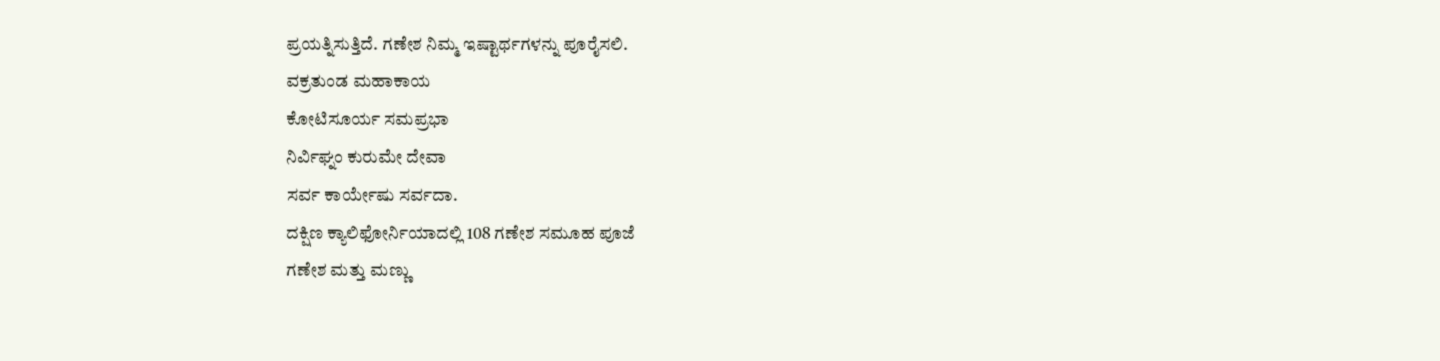ಪ್ರಯತ್ನಿಸುತ್ತಿದೆ. ಗಣೇಶ ನಿಮ್ಮ ಇಷ್ಟಾರ್ಥಗಳನ್ನು ಪೂರೈಸಲಿ.
ವಕ್ರತುಂಡ ಮಹಾಕಾಯ
ಕೋಟಿಸೂರ್ಯ ಸಮಪ್ರಭಾ
ನಿರ್ವಿಘ್ನಂ ಕುರುಮೇ ದೇವಾ
ಸರ್ವ ಕಾರ್ಯೇಷು ಸರ್ವದಾ.
ದಕ್ಷಿಣ ಕ್ಯಾಲಿಫೋರ್ನಿಯಾದಲ್ಲಿ 108 ಗಣೇಶ ಸಮೂಹ ಪೂಜೆ
ಗಣೇಶ ಮತ್ತು ಮಣ್ಣು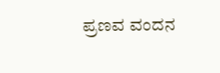ಪ್ರಣವ ವಂದನ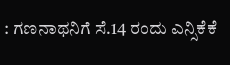: ಗಣನಾಥನಿಗೆ ಸೆ.14 ರಂದು ಎನ್ಸಿಕೆಕೆ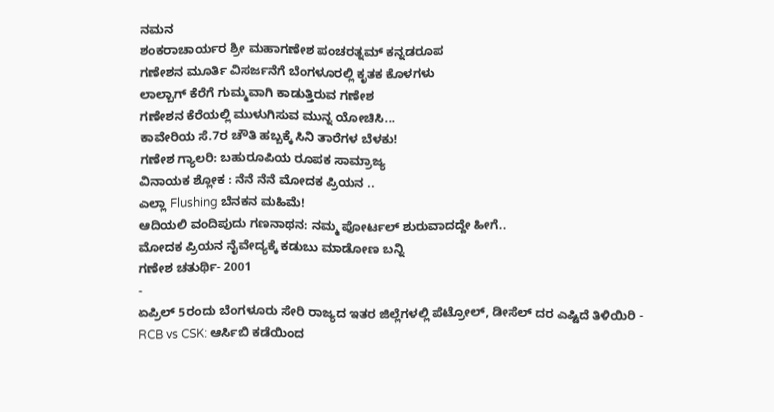ನಮನ
ಶಂಕರಾಚಾರ್ಯರ ಶ್ರೀ ಮಹಾಗಣೇಶ ಪಂಚರತ್ನಮ್ ಕನ್ನಡರೂಪ
ಗಣೇಶನ ಮೂರ್ತಿ ವಿಸರ್ಜನೆಗೆ ಬೆಂಗಳೂರಲ್ಲಿ ಕೃತಕ ಕೊಳಗಳು
ಲಾಲ್ಬಾಗ್ ಕೆರೆಗೆ ಗುಮ್ಮವಾಗಿ ಕಾಡುತ್ತಿರುವ ಗಣೇಶ
ಗಣೇಶನ ಕೆರೆಯಲ್ಲಿ ಮುಳುಗಿಸುವ ಮುನ್ನ ಯೋಚಿಸಿ...
ಕಾವೇರಿಯ ಸೆ.7ರ ಚೌತಿ ಹಬ್ಬಕ್ಕೆ ಸಿನಿ ತಾರೆಗಳ ಬೆಳಕು!
ಗಣೇಶ ಗ್ಯಾಲರಿ: ಬಹುರೂಪಿಯ ರೂಪಕ ಸಾಮ್ರಾಜ್ಯ
ವಿನಾಯಕ ಶ್ಲೋಕ : ನೆನೆ ನೆನೆ ಮೋದಕ ಪ್ರಿಯನ ..
ಎಲ್ಲಾ Flushing ಬೆನಕನ ಮಹಿಮೆ!
ಆದಿಯಲಿ ವಂದಿಪುದು ಗಣನಾಥನ: ನಮ್ಮ ಪೋರ್ಟಲ್ ಶುರುವಾದದ್ದೇ ಹೀಗೆ..
ಮೋದಕ ಪ್ರಿಯನ ನೈವೇದ್ಯಕ್ಕೆ ಕಡುಬು ಮಾಡೋಣ ಬನ್ನಿ
ಗಣೇಶ ಚತುರ್ಥಿ- 2001
-
ಏಪ್ರಿಲ್ 5ರಂದು ಬೆಂಗಳೂರು ಸೇರಿ ರಾಜ್ಯದ ಇತರ ಜಿಲ್ಲೆಗಳಲ್ಲಿ ಪೆಟ್ರೋಲ್, ಡೀಸೆಲ್ ದರ ಎಷ್ಟಿದೆ ತಿಳಿಯಿರಿ -
RCB vs CSK: ಆರ್ಸಿಬಿ ಕಡೆಯಿಂದ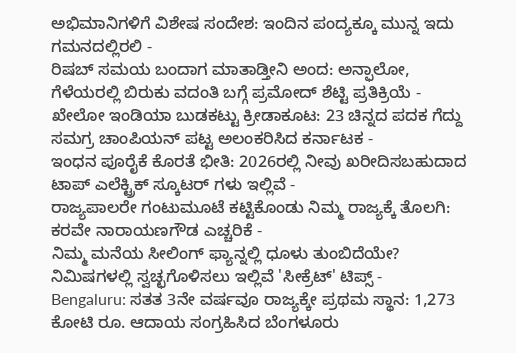ಅಭಿಮಾನಿಗಳಿಗೆ ವಿಶೇಷ ಸಂದೇಶ: ಇಂದಿನ ಪಂದ್ಯಕ್ಕೂ ಮುನ್ನ ಇದು ಗಮನದಲ್ಲಿರಲಿ -
ರಿಷಬ್ ಸಮಯ ಬಂದಾಗ ಮಾತಾಡ್ತೀನಿ ಅಂದ: ಅನ್ಫಾಲೋ, ಗೆಳೆಯರಲ್ಲಿ ಬಿರುಕು ವದಂತಿ ಬಗ್ಗೆ ಪ್ರಮೋದ್ ಶೆಟ್ಟಿ ಪ್ರತಿಕ್ರಿಯೆ -
ಖೇಲೋ ಇಂಡಿಯಾ ಬುಡಕಟ್ಟು ಕ್ರೀಡಾಕೂಟ: 23 ಚಿನ್ನದ ಪದಕ ಗೆದ್ದು ಸಮಗ್ರ ಚಾಂಪಿಯನ್ ಪಟ್ಟ ಅಲಂಕರಿಸಿದ ಕರ್ನಾಟಕ -
ಇಂಧನ ಪೂರೈಕೆ ಕೊರತೆ ಭೀತಿ: 2026ರಲ್ಲಿ ನೀವು ಖರೀದಿಸಬಹುದಾದ ಟಾಪ್ ಎಲೆಕ್ಟ್ರಿಕ್ ಸ್ಕೂಟರ್ ಗಳು ಇಲ್ಲಿವೆ -
ರಾಜ್ಯಪಾಲರೇ ಗಂಟುಮೂಟೆ ಕಟ್ಟಿಕೊಂಡು ನಿಮ್ಮ ರಾಜ್ಯಕ್ಕೆ ತೊಲಗಿ: ಕರವೇ ನಾರಾಯಣಗೌಡ ಎಚ್ಚರಿಕೆ -
ನಿಮ್ಮ ಮನೆಯ ಸೀಲಿಂಗ್ ಫ್ಯಾನ್ನಲ್ಲಿ ಧೂಳು ತುಂಬಿದೆಯೇ? ನಿಮಿಷಗಳಲ್ಲಿ ಸ್ವಚ್ಛಗೊಳಿಸಲು ಇಲ್ಲಿವೆ 'ಸೀಕ್ರೆಟ್' ಟಿಪ್ಸ್ -
Bengaluru: ಸತತ 3ನೇ ವರ್ಷವೂ ರಾಜ್ಯಕ್ಕೇ ಪ್ರಥಮ ಸ್ಥಾನ: 1,273 ಕೋಟಿ ರೂ. ಆದಾಯ ಸಂಗ್ರಹಿಸಿದ ಬೆಂಗಳೂರು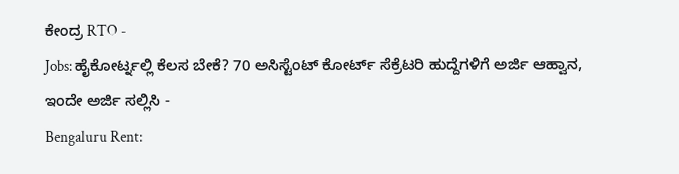ಕೇಂದ್ರ RTO -
Jobs: ಹೈಕೋರ್ಟ್ನಲ್ಲಿ ಕೆಲಸ ಬೇಕೆ? 70 ಅಸಿಸ್ಟೆಂಟ್ ಕೋರ್ಟ್ ಸೆಕ್ರೆಟರಿ ಹುದ್ದೆಗಳಿಗೆ ಅರ್ಜಿ ಆಹ್ವಾನ, ಇಂದೇ ಅರ್ಜಿ ಸಲ್ಲಿಸಿ -
Bengaluru Rent: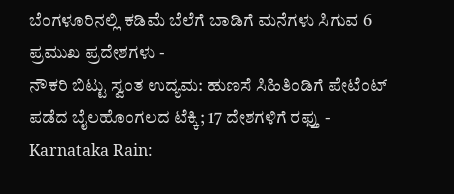ಬೆಂಗಳೂರಿನಲ್ಲಿ ಕಡಿಮೆ ಬೆಲೆಗೆ ಬಾಡಿಗೆ ಮನೆಗಳು ಸಿಗುವ 6 ಪ್ರಮುಖ ಪ್ರದೇಶಗಳು -
ನೌಕರಿ ಬಿಟ್ಟು ಸ್ವಂತ ಉದ್ಯಮ: ಹುಣಸೆ ಸಿಹಿತಿಂಡಿಗೆ ಪೇಟೆಂಟ್ ಪಡೆದ ಬೈಲಹೊಂಗಲದ ಟೆಕ್ಕಿ; 17 ದೇಶಗಳಿಗೆ ರಫ್ತು -
Karnataka Rain: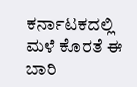ಕರ್ನಾಟಕದಲ್ಲಿ ಮಳೆ ಕೊರತೆ ಈ ಬಾರಿ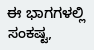ಈ ಭಾಗಗಳಲ್ಲಿ ಸಂಕಷ್ಟ,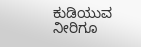ಕುಡಿಯುವ ನೀರಿಗೂ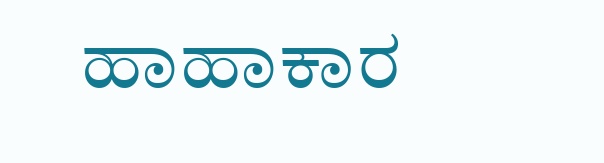ಹಾಹಾಕಾರ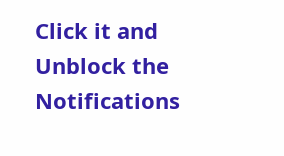Click it and Unblock the Notifications